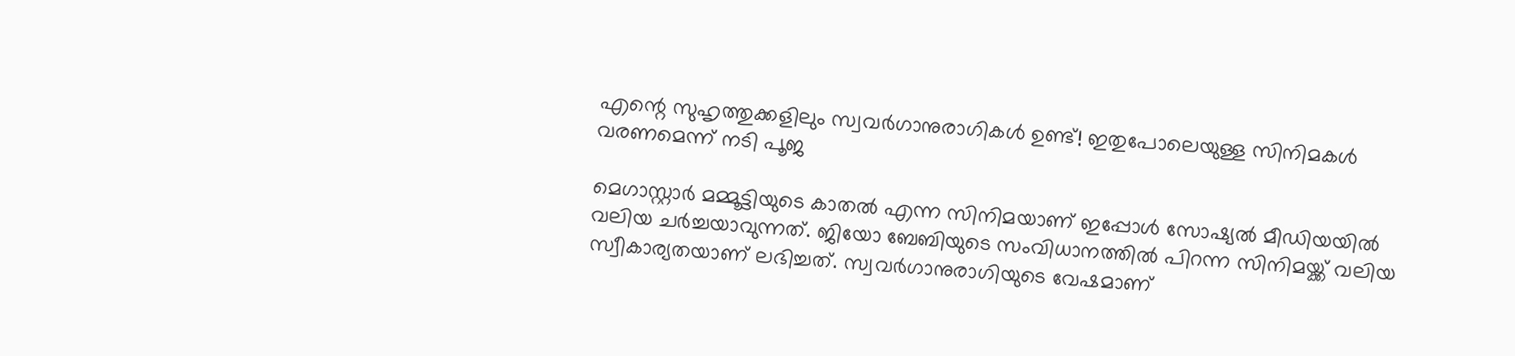എന്റെ സുഹൃത്തുക്കളിലും സ്വവര്‍ഗാനുരാഗികള്‍ ഉണ്ട്! ഇതുപോലെയുള്ള സിനിമകള്‍ വരണമെന്ന് നടി പൂജ

മെഗാസ്റ്റാര്‍ മമ്മൂട്ടിയുടെ കാതല്‍ എന്ന സിനിമയാണ് ഇപ്പോള്‍ സോഷ്യല്‍ മീഡിയയില്‍ വലിയ ചര്‍ച്ചയാവുന്നത്. ജിയോ ബേബിയുടെ സംവിധാനത്തില്‍ പിറന്ന സിനിമയ്ക്ക് വലിയ സ്വീകാര്യതയാണ് ലഭിച്ചത്. സ്വവര്‍ഗാനുരാഗിയുടെ വേഷമാണ്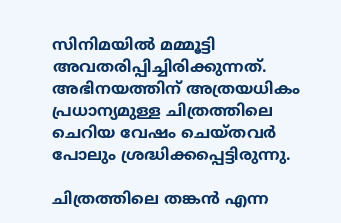സിനിമയില്‍ മമ്മൂട്ടി അവതരിപ്പിച്ചിരിക്കുന്നത്. അഭിനയത്തിന് അത്രയധികം പ്രധാന്യമുള്ള ചിത്രത്തിലെ ചെറിയ വേഷം ചെയ്തവര്‍ പോലും ശ്രദ്ധിക്കപ്പെട്ടിരുന്നു.

ചിത്രത്തിലെ തങ്കന്‍ എന്ന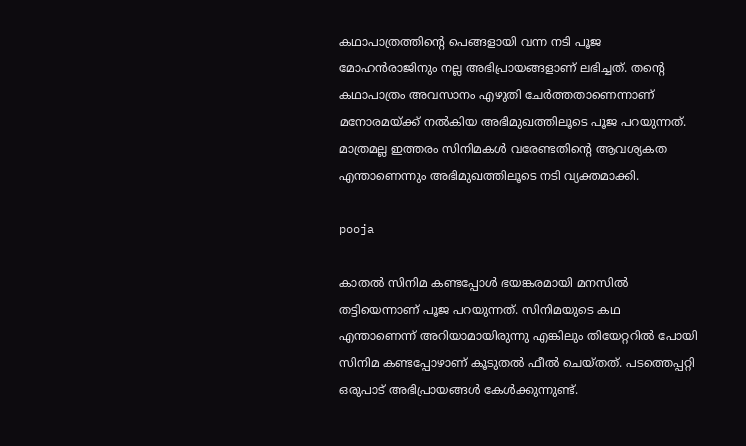കഥാപാത്രത്തിന്റെ പെങ്ങളായി വന്ന നടി പൂജ മോഹന്‍രാജിനും നല്ല അഭിപ്രായങ്ങളാണ് ലഭിച്ചത്. തന്റെ കഥാപാത്രം അവസാനം എഴുതി ചേര്‍ത്തതാണെന്നാണ് മനോരമയ്ക്ക് നല്‍കിയ അഭിമുഖത്തിലൂടെ പൂജ പറയുന്നത്. മാത്രമല്ല ഇത്തരം സിനിമകള്‍ വരേണ്ടതിന്റെ ആവശ്യകത എന്താണെന്നും അഭിമുഖത്തിലൂടെ നടി വ്യക്തമാക്കി.

pooja

കാതല്‍ സിനിമ കണ്ടപ്പോള്‍ ഭയങ്കരമായി മനസില്‍ തട്ടിയെന്നാണ് പൂജ പറയുന്നത്. സിനിമയുടെ കഥ എന്താണെന്ന് അറിയാമായിരുന്നു എങ്കിലും തിയേറ്ററില്‍ പോയി സിനിമ കണ്ടപ്പോഴാണ് കൂടുതല്‍ ഫീല്‍ ചെയ്തത്. പടത്തെപ്പറ്റി ഒരുപാട് അഭിപ്രായങ്ങള്‍ കേള്‍ക്കുന്നുണ്ട്.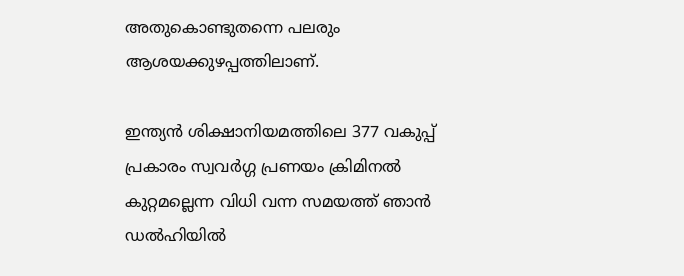അതുകൊണ്ടുതന്നെ പലരും ആശയക്കുഴപ്പത്തിലാണ്.

ഇന്ത്യന്‍ ശിക്ഷാനിയമത്തിലെ 377 വകുപ്പ് പ്രകാരം സ്വവര്‍ഗ്ഗ പ്രണയം ക്രിമിനല്‍ കുറ്റമല്ലെന്ന വിധി വന്ന സമയത്ത് ഞാന്‍ ഡല്‍ഹിയില്‍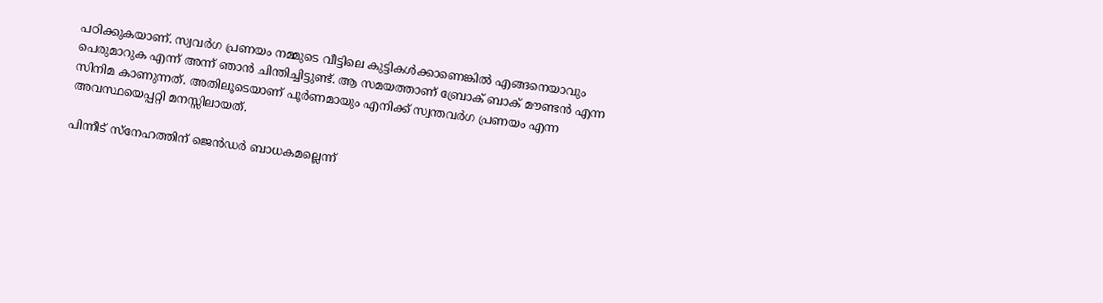പഠിക്കുകയാണ്. സ്വവര്‍ഗ പ്രണയം നമ്മുടെ വീട്ടിലെ കുട്ടികള്‍ക്കാണെങ്കില്‍ എങ്ങനെയാവും പെരുമാറുക എന്ന് അന്ന് ഞാന്‍ ചിന്തിച്ചിട്ടുണ്ട്. ആ സമയത്താണ് ബ്രോക് ബാക് മൗണ്ടന്‍ എന്ന സിനിമ കാണുന്നത്. അതിലൂടെയാണ് പൂര്‍ണമായും എനിക്ക് സ്വന്തവര്‍ഗ പ്രണയം എന്ന അവസ്ഥയെപ്പറ്റി മനസ്സിലായത്.

പിന്നീട് സ്‌നേഹത്തിന് ജെന്‍ഡര്‍ ബാധകമല്ലെന്ന്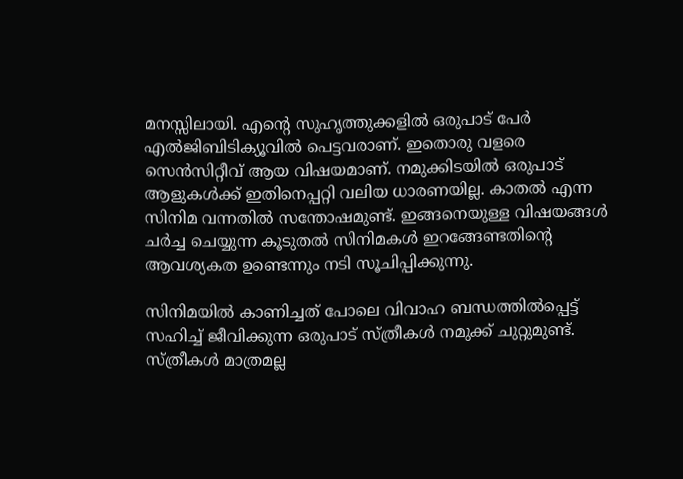മനസ്സിലായി. എന്റെ സുഹൃത്തുക്കളില്‍ ഒരുപാട് പേര്‍ എല്‍ജിബിടിക്യൂവില്‍ പെട്ടവരാണ്. ഇതൊരു വളരെ സെന്‍സിറ്റീവ് ആയ വിഷയമാണ്. നമുക്കിടയില്‍ ഒരുപാട് ആളുകള്‍ക്ക് ഇതിനെപ്പറ്റി വലിയ ധാരണയില്ല. കാതല്‍ എന്ന സിനിമ വന്നതില്‍ സന്തോഷമുണ്ട്. ഇങ്ങനെയുള്ള വിഷയങ്ങള്‍ ചര്‍ച്ച ചെയ്യുന്ന കൂടുതല്‍ സിനിമകള്‍ ഇറങ്ങേണ്ടതിന്റെ ആവശ്യകത ഉണ്ടെന്നും നടി സൂചിപ്പിക്കുന്നു.

സിനിമയില്‍ കാണിച്ചത് പോലെ വിവാഹ ബന്ധത്തില്‍പ്പെട്ട് സഹിച്ച് ജീവിക്കുന്ന ഒരുപാട് സ്ത്രീകള്‍ നമുക്ക് ചുറ്റുമുണ്ട്. സ്ത്രീകള്‍ മാത്രമല്ല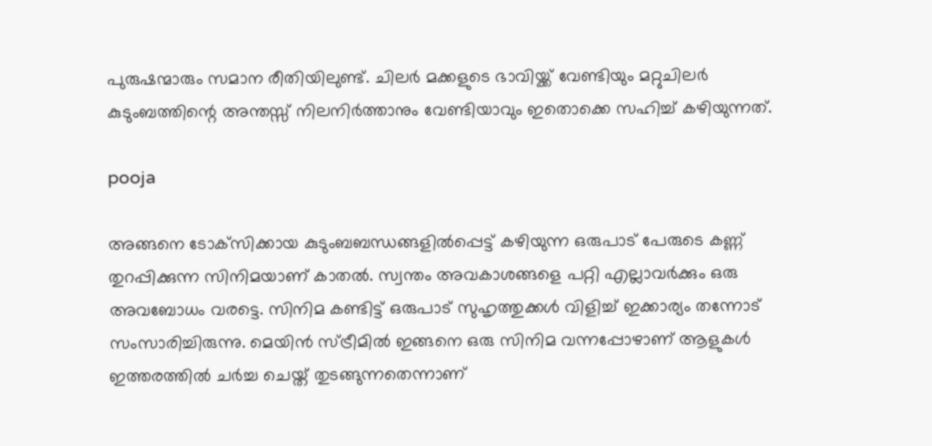പുരുഷന്മാരും സമാന രീതിയിലുണ്ട്. ചിലര്‍ മക്കളുടെ ഭാവിയ്ക്ക് വേണ്ടിയും മറ്റുചിലര്‍ കുടുംബത്തിന്റെ അന്തസ്സ് നിലനിര്‍ത്താനും വേണ്ടിയാവും ഇതൊക്കെ സഹിച്ച് കഴിയുന്നത്.

pooja

അങ്ങനെ ടോക്‌സിക്കായ കുടുംബബന്ധങ്ങളില്‍പ്പെട്ട് കഴിയുന്ന ഒരുപാട് പേരുടെ കണ്ണ് തുറപ്പിക്കുന്ന സിനിമയാണ് കാതല്‍. സ്വന്തം അവകാശങ്ങളെ പറ്റി എല്ലാവര്‍ക്കും ഒരു അവബോധം വരട്ടെ. സിനിമ കണ്ടിട്ട് ഒരുപാട് സുഹൃത്തുക്കള്‍ വിളിച്ച് ഇക്കാര്യം തന്നോട് സംസാരിച്ചിരുന്നു. മെയിന്‍ സ്ട്രീമില്‍ ഇങ്ങനെ ഒരു സിനിമ വന്നപ്പോഴാണ് ആളുകള്‍ ഇത്തരത്തില്‍ ചര്‍ച്ച ചെയ്ത് തുടങ്ങുന്നതെന്നാണ്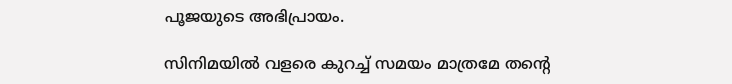പൂജയുടെ അഭിപ്രായം.

സിനിമയില്‍ വളരെ കുറച്ച് സമയം മാത്രമേ തന്റെ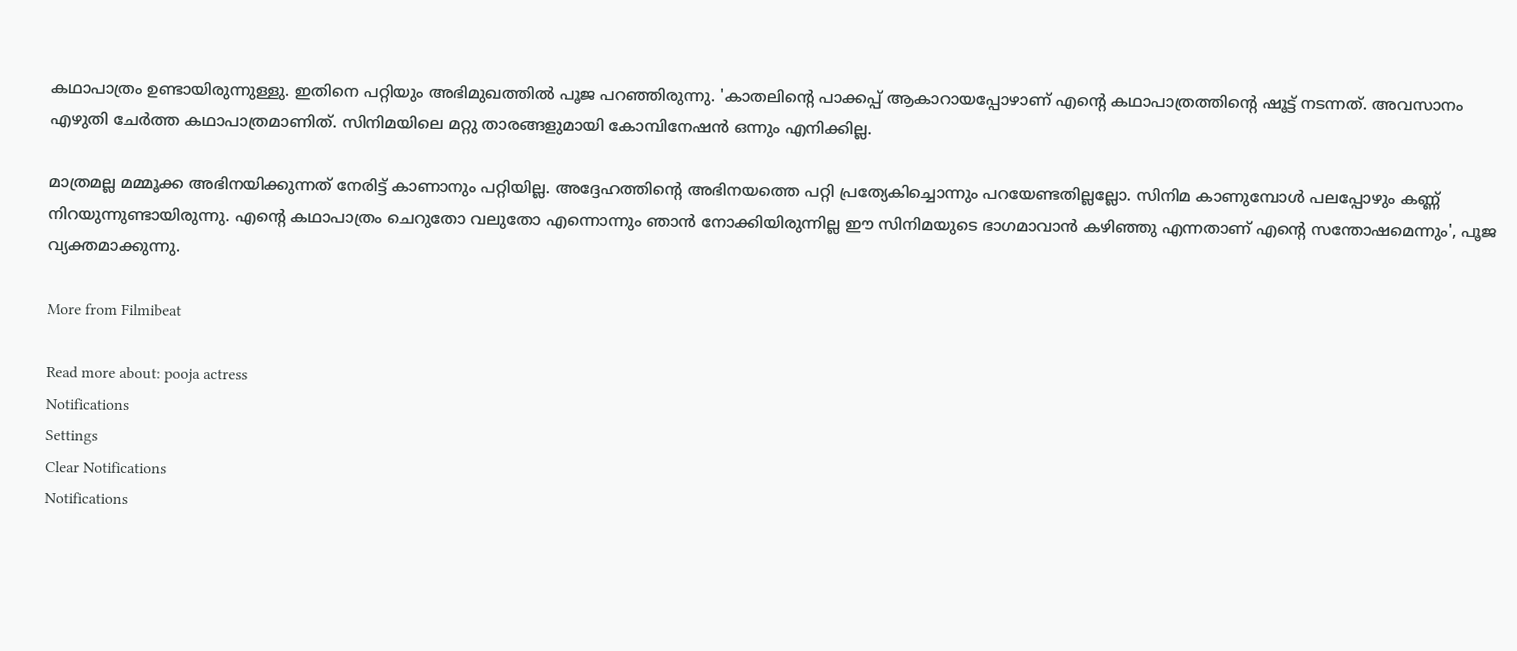കഥാപാത്രം ഉണ്ടായിരുന്നുള്ളു. ഇതിനെ പറ്റിയും അഭിമുഖത്തില്‍ പൂജ പറഞ്ഞിരുന്നു. 'കാതലിന്റെ പാക്കപ്പ് ആകാറായപ്പോഴാണ് എന്റെ കഥാപാത്രത്തിന്റെ ഷൂട്ട് നടന്നത്. അവസാനം എഴുതി ചേര്‍ത്ത കഥാപാത്രമാണിത്. സിനിമയിലെ മറ്റു താരങ്ങളുമായി കോമ്പിനേഷന്‍ ഒന്നും എനിക്കില്ല.

മാത്രമല്ല മമ്മൂക്ക അഭിനയിക്കുന്നത് നേരിട്ട് കാണാനും പറ്റിയില്ല. അദ്ദേഹത്തിന്റെ അഭിനയത്തെ പറ്റി പ്രത്യേകിച്ചൊന്നും പറയേണ്ടതില്ലല്ലോ. സിനിമ കാണുമ്പോള്‍ പലപ്പോഴും കണ്ണ് നിറയുന്നുണ്ടായിരുന്നു. എന്റെ കഥാപാത്രം ചെറുതോ വലുതോ എന്നൊന്നും ഞാന്‍ നോക്കിയിരുന്നില്ല ഈ സിനിമയുടെ ഭാഗമാവാന്‍ കഴിഞ്ഞു എന്നതാണ് എന്റെ സന്തോഷമെന്നും', പൂജ വ്യക്തമാക്കുന്നു.

More from Filmibeat

Read more about: pooja actress
Notifications
Settings
Clear Notifications
Notifications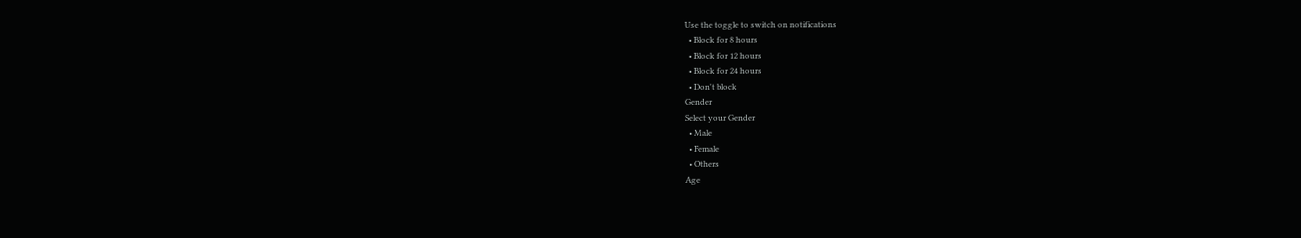Use the toggle to switch on notifications
  • Block for 8 hours
  • Block for 12 hours
  • Block for 24 hours
  • Don't block
Gender
Select your Gender
  • Male
  • Female
  • Others
Age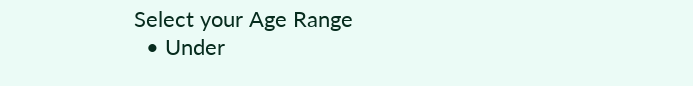Select your Age Range
  • Under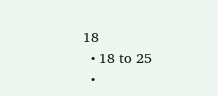18
  • 18 to 25
  •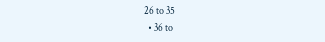26 to 35
  • 36 to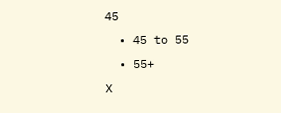45
  • 45 to 55
  • 55+
X